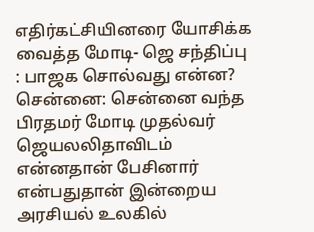எதிர்கட்சியினரை யோசிக்க வைத்த மோடி- ஜெ சந்திப்பு : பாஜக சொல்வது என்ன?
சென்னை: சென்னை வந்த பிரதமர் மோடி முதல்வர் ஜெயலலிதாவிடம் என்னதான் பேசினார் என்பதுதான் இன்றைய அரசியல் உலகில்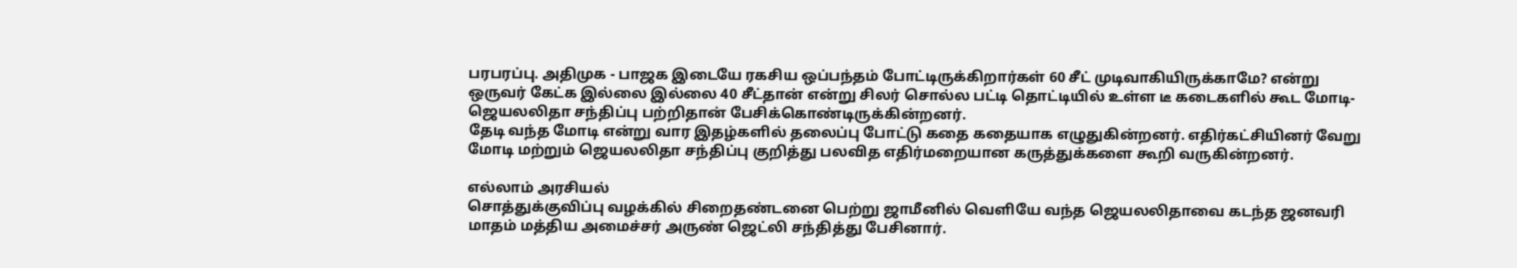பரபரப்பு. அதிமுக - பாஜக இடையே ரகசிய ஒப்பந்தம் போட்டிருக்கிறார்கள் 60 சீட் முடிவாகியிருக்காமே? என்று ஒருவர் கேட்க இல்லை இல்லை 40 சீட்தான் என்று சிலர் சொல்ல பட்டி தொட்டியில் உள்ள டீ கடைகளில் கூட மோடி- ஜெயலலிதா சந்திப்பு பற்றிதான் பேசிக்கொண்டிருக்கின்றனர்.
தேடி வந்த மோடி என்று வார இதழ்களில் தலைப்பு போட்டு கதை கதையாக எழுதுகின்றனர். எதிர்கட்சியினர் வேறு மோடி மற்றும் ஜெயலலிதா சந்திப்பு குறித்து பலவித எதிர்மறையான கருத்துக்களை கூறி வருகின்றனர்.

எல்லாம் அரசியல்
சொத்துக்குவிப்பு வழக்கில் சிறைதண்டனை பெற்று ஜாமீனில் வெளியே வந்த ஜெயலலிதாவை கடந்த ஜனவரி மாதம் மத்திய அமைச்சர் அருண் ஜெட்லி சந்தித்து பேசினார்.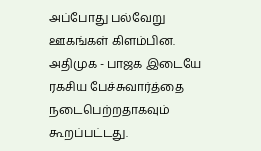அப்போது பல்வேறு ஊகங்கள் கிளம்பின. அதிமுக - பாஜக இடையே ரகசிய பேச்சுவார்த்தை நடைபெற்றதாகவும் கூறப்பட்டது.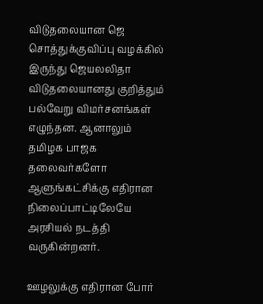விடுதலையான ஜெ
சொத்துக்குவிப்பு வழக்கில் இருந்து ஜெயலலிதா விடுதலையானது குறித்தும் பல்வேறு விமர்சனங்கள் எழுந்தன. ஆனாலும் தமிழக பாஜக தலைவர்களோ ஆளுங்கட்சிக்கு எதிரான நிலைப்பாட்டிலேயே அரசியல் நடத்தி வருகின்றனர்.

ஊழலுக்கு எதிரான போர்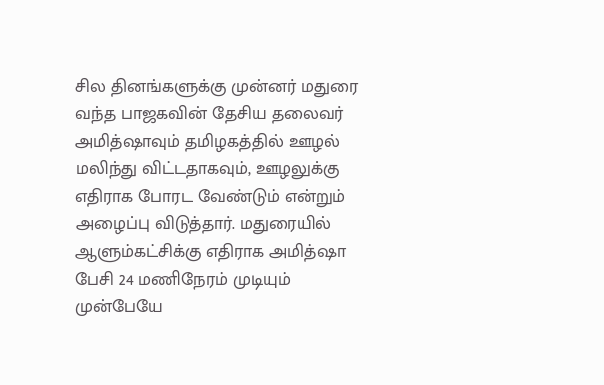சில தினங்களுக்கு முன்னர் மதுரை வந்த பாஜகவின் தேசிய தலைவர் அமித்ஷாவும் தமிழகத்தில் ஊழல் மலிந்து விட்டதாகவும், ஊழலுக்கு எதிராக போரட வேண்டும் என்றும் அழைப்பு விடுத்தார். மதுரையில் ஆளும்கட்சிக்கு எதிராக அமித்ஷா பேசி 24 மணிநேரம் முடியும் முன்பேயே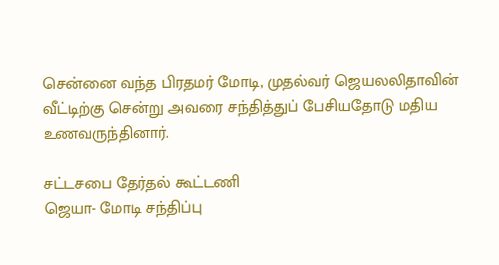சென்னை வந்த பிரதமர் மோடி, முதல்வர் ஜெயலலிதாவின் வீட்டிற்கு சென்று அவரை சந்தித்துப் பேசியதோடு மதிய உணவருந்தினார்.

சட்டசபை தேர்தல் கூட்டணி
ஜெயா- மோடி சந்திப்பு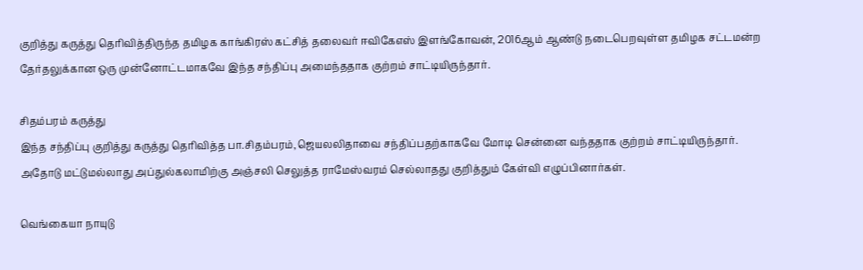குறித்து கருத்து தெரிவித்திருந்த தமிழக காங்கிரஸ் கட்சித் தலைவர் ஈவிகேஎஸ் இளங்கோவன், 2016ஆம் ஆண்டு நடைபெறவுள்ள தமிழக சட்டமன்ற தேர்தலுக்கான ஒரு முன்னோட்டமாகவே இந்த சந்திப்பு அமைந்ததாக குற்றம் சாட்டியிருந்தார்.

சிதம்பரம் கருத்து
இந்த சந்திப்பு குறித்து கருத்து தெரிவித்த பா.சிதம்பரம்,ஜெயலலிதாவை சந்திப்பதற்காகவே மோடி சென்னை வந்ததாக குற்றம் சாட்டியிருந்தார். அதோடு மட்டுமல்லாது அப்துல்கலாமிற்கு அஞ்சலி செலுத்த ராமேஸ்வரம் செல்லாதது குறித்தும் கேள்வி எழுப்பினார்கள்.

வெங்கையா நாயுடு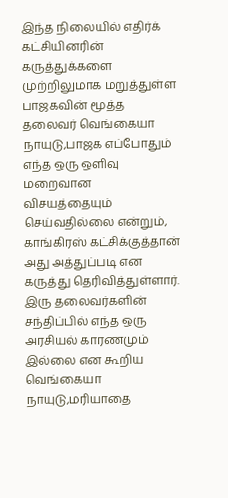இந்த நிலையில் எதிர்க் கட்சியினரின் கருத்துக்களை முற்றிலுமாக மறுத்துள்ள பாஜகவின் மூத்த தலைவர் வெங்கையா நாயுடு,பாஜக எப்போதும் எந்த ஒரு ஒளிவு மறைவான விசயத்தையும் செய்வதில்லை என்றும், காங்கிரஸ் கட்சிக்குத்தான் அது அத்துப்படி என கருத்து தெரிவித்துள்ளார். இரு தலைவர்களின் சந்திப்பில் எந்த ஒரு அரசியல் காரணமும் இல்லை என கூறிய வெங்கையா நாயுடு,மரியாதை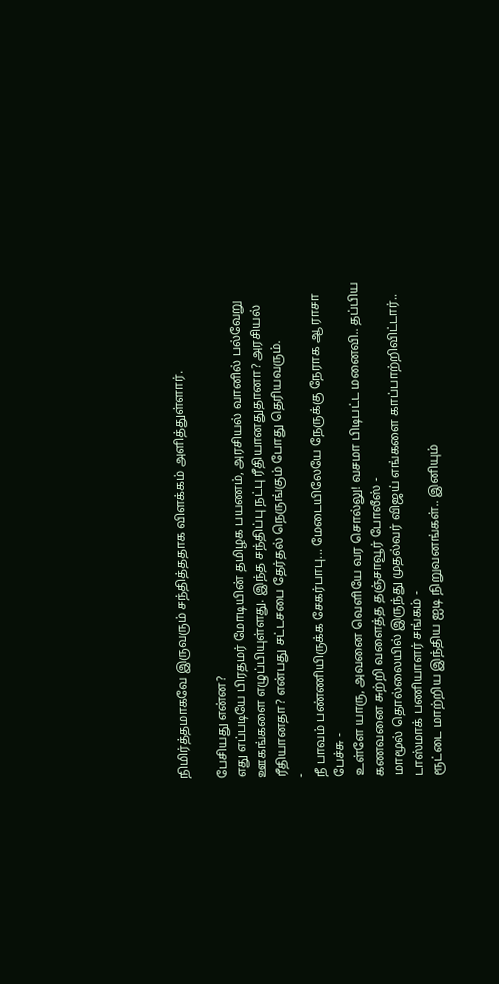நிமிர்த்தமாகவே இருவரும் சந்தித்ததாக விளக்கம் அளித்துள்ளார்.

பேசியது என்ன?
எது எப்படியே பிரதமர் மோடியின் தமிழக பயணம், அரசியல் வானில் பல்வேறு ஊகங்களை எழுப்பியுள்ளது. இந்த சந்திப்பு நட்பு ரீதியானதுதானா? அரசியல் ரீதியானதா? என்பது சட்டசபை தேர்தல் நெருங்கும் போது தெரியவரும்.
-
நீ பாவம் பண்ணியிருக்க சேகர்பாபு... மேடையிலேயே நேருக்கு நேராக ஆ ராசா பேச்சு -
உள்ளே யாரு, அவனை வெளியே வர சொல்லு! வசமா பிடிபட்ட மனைவி.. தப்பிய கணவனை சுற்றி வளைத்த தஞ்சாவூர் போலீஸ் -
மாமூல் தொல்லையில் இருந்து முதல்வர் விஜய் எங்களை காப்பாற்றிவிட்டார்.. டாஸ்மாக் பணியாளர் சங்கம் -
ரூட்டை மாற்றிய இந்திய ஐடி நிறுவனங்கள்.. இனியும்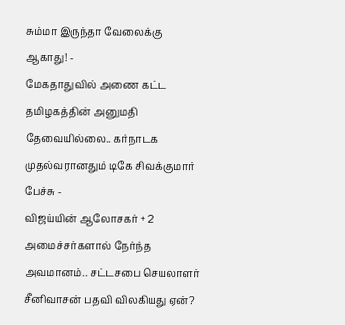சும்மா இருந்தா வேலைக்கு ஆகாது! -
மேகதாதுவில் அணை கட்ட தமிழகத்தின் அனுமதி தேவையில்லை.. கர்நாடக முதல்வரானதும் டிகே சிவக்குமார் பேச்சு -
விஜய்யின் ஆலோசகர் + 2 அமைச்சர்களால் நேர்ந்த அவமானம்.. சட்டசபை செயலாளர் சீனிவாசன் பதவி விலகியது ஏன்?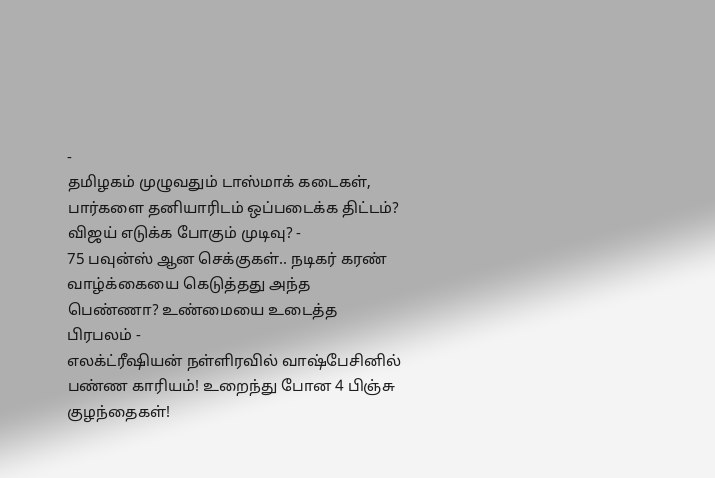-
தமிழகம் முழுவதும் டாஸ்மாக் கடைகள், பார்களை தனியாரிடம் ஒப்படைக்க திட்டம்? விஜய் எடுக்க போகும் முடிவு? -
75 பவுன்ஸ் ஆன செக்குகள்.. நடிகர் கரண் வாழ்க்கையை கெடுத்தது அந்த பெண்ணா? உண்மையை உடைத்த பிரபலம் -
எலக்ட்ரீஷியன் நள்ளிரவில் வாஷ்பேசினில் பண்ண காரியம்! உறைந்து போன 4 பிஞ்சு குழந்தைகள்!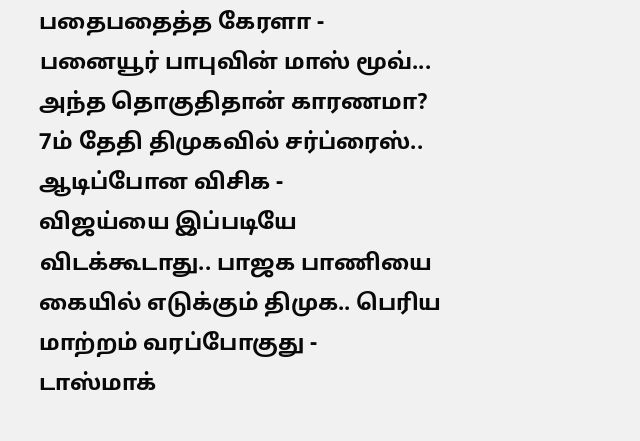பதைபதைத்த கேரளா -
பனையூர் பாபுவின் மாஸ் மூவ்... அந்த தொகுதிதான் காரணமா? 7ம் தேதி திமுகவில் சர்ப்ரைஸ்.. ஆடிப்போன விசிக -
விஜய்யை இப்படியே விடக்கூடாது.. பாஜக பாணியை கையில் எடுக்கும் திமுக.. பெரிய மாற்றம் வரப்போகுது -
டாஸ்மாக்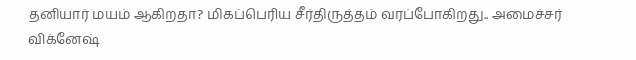தனியார் மயம் ஆகிறதா? மிகப்பெரிய சீர்திருத்தம் வரப்போகிறது.. அமைச்சர் விக்னேஷ்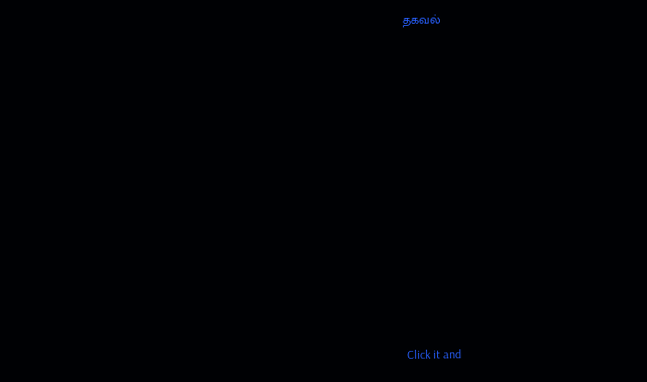தகவல்












Click it and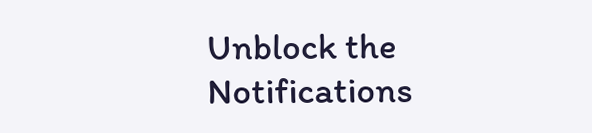Unblock the Notifications